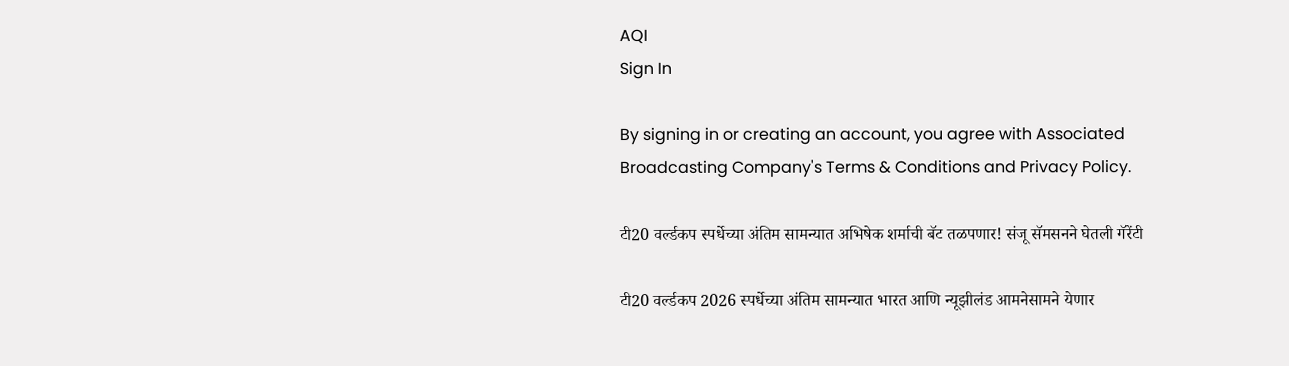AQI
Sign In

By signing in or creating an account, you agree with Associated Broadcasting Company's Terms & Conditions and Privacy Policy.

टी20 वर्ल्डकप स्पर्धेच्या अंतिम सामन्यात अभिषेक शर्माची बॅट तळपणार! संजू सॅमसनने घेतली गॅरेंटी

टी20 वर्ल्डकप 2026 स्पर्धेच्या अंतिम सामन्यात भारत आणि न्यूझीलंड आमनेसामने येणार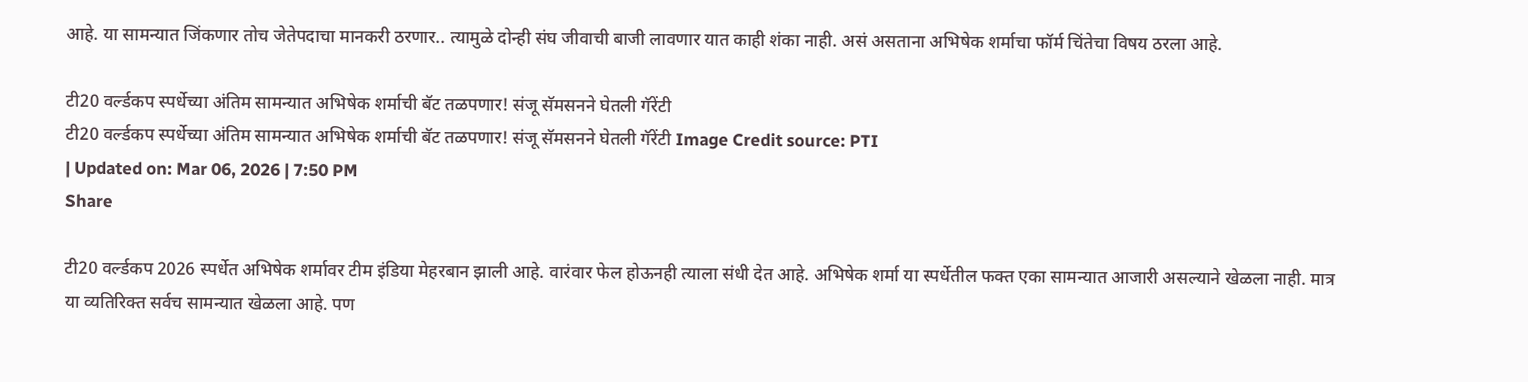आहे. या सामन्यात जिंकणार तोच जेतेपदाचा मानकरी ठरणार.. त्यामुळे दोन्ही संघ जीवाची बाजी लावणार यात काही शंका नाही. असं असताना अभिषेक शर्माचा फॉर्म चिंतेचा विषय ठरला आहे.

टी20 वर्ल्डकप स्पर्धेच्या अंतिम सामन्यात अभिषेक शर्माची बॅट तळपणार! संजू सॅमसनने घेतली गॅरेंटी
टी20 वर्ल्डकप स्पर्धेच्या अंतिम सामन्यात अभिषेक शर्माची बॅट तळपणार! संजू सॅमसनने घेतली गॅरेंटी Image Credit source: PTI
| Updated on: Mar 06, 2026 | 7:50 PM
Share

टी20 वर्ल्डकप 2026 स्पर्धेत अभिषेक शर्मावर टीम इंडिया मेहरबान झाली आहे. वारंवार फेल होऊनही त्याला संधी देत आहे. अभिषेक शर्मा या स्पर्धेतील फक्त एका सामन्यात आजारी असल्याने खेळला नाही. मात्र या व्यतिरिक्त सर्वच सामन्यात खेळला आहे. पण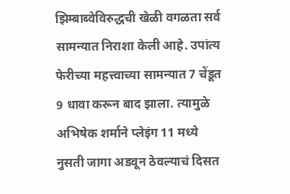झिम्बाब्वेविरुद्धची खेळी वगळता सर्व सामन्यात निराशा केली आहे. उपांत्य फेरीच्या महत्त्वाच्या सामन्यात 7 चेंडूत 9 धावा करून बाद झाला. त्यामुळे अभिषेक शर्माने प्लेइंग 11 मध्ये नुसती जागा अडवून ठेवल्याचं दिसत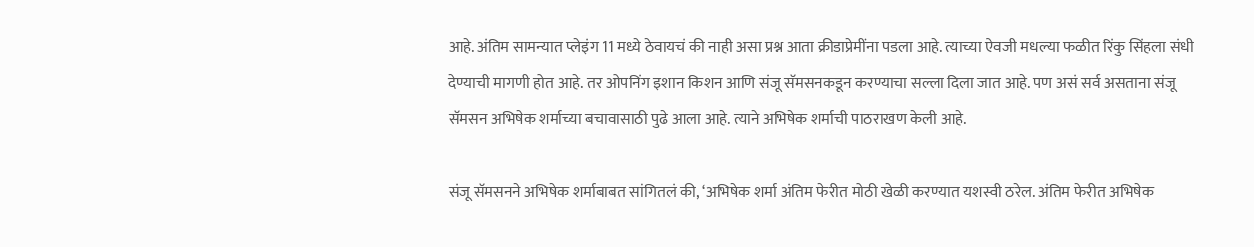आहे. अंतिम सामन्यात प्लेइंग 11 मध्ये ठेवायचं की नाही असा प्रश्न आता क्रीडाप्रेमींना पडला आहे. त्याच्या ऐवजी मधल्या फळीत रिंकु सिंहला संधी देण्याची मागणी होत आहे. तर ओपनिंग इशान किशन आणि संजू सॅमसनकडून करण्याचा सल्ला दिला जात आहे. पण असं सर्व असताना संजू सॅमसन अभिषेक शर्माच्या बचावासाठी पुढे आला आहे. त्याने अभिषेक शर्माची पाठराखण केली आहे.

संजू सॅमसनने अभिषेक शर्माबाबत सांगितलं की, ‘अभिषेक शर्मा अंतिम फेरीत मोठी खेळी करण्यात यशस्वी ठरेल. अंतिम फेरीत अभिषेक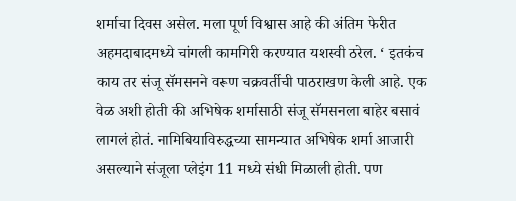शर्माचा दिवस असेल. मला पूर्ण विश्वास आहे की अंतिम फेरीत अहमदाबादमध्ये चांगली कामगिरी करण्यात यशस्वी ठरेल. ‘ इतकंच काय तर संजू सॅमसनने वरूण चक्रवर्तीची पाठराखण केली आहे. एक वेळ अशी होती की अभिषेक शर्मासाठी संजू सॅमसनला बाहेर बसावं लागलं होतं. नामिबियाविरुद्धच्या सामन्यात अभिषेक शर्मा आजारी असल्याने संजूला प्लेइंग 11 मध्ये संधी मिळाली होती. पण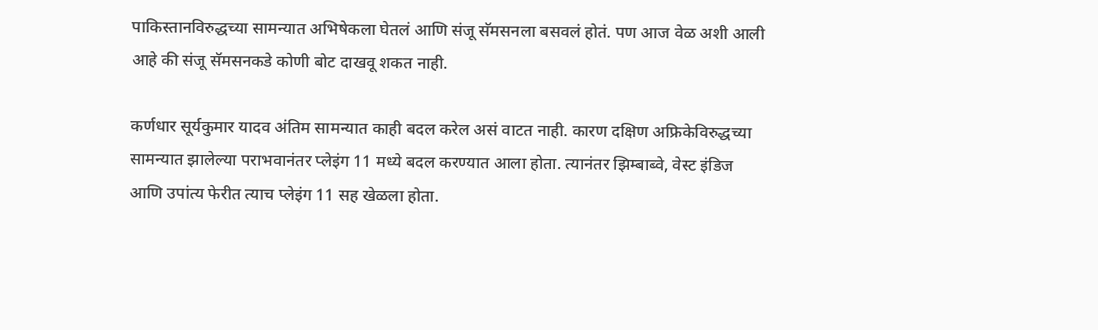पाकिस्तानविरुद्धच्या सामन्यात अभिषेकला घेतलं आणि संजू सॅमसनला बसवलं होतं. पण आज वेळ अशी आली आहे की संजू सॅमसनकडे कोणी बोट दाखवू शकत नाही.

कर्णधार सूर्यकुमार यादव अंतिम सामन्यात काही बदल करेल असं वाटत नाही. कारण दक्षिण अफ्रिकेविरुद्धच्या सामन्यात झालेल्या पराभवानंतर प्लेइंग 11 मध्ये बदल करण्यात आला होता. त्यानंतर झिम्बाब्वे, वेस्ट इंडिज आणि उपांत्य फेरीत त्याच प्लेइंग 11 सह खेळला होता.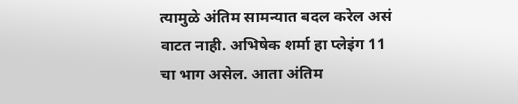त्यामुळे अंतिम सामन्यात बदल करेल असं वाटत नाही. अभिषेक शर्मा हा प्लेइंग 11 चा भाग असेल. आता अंतिम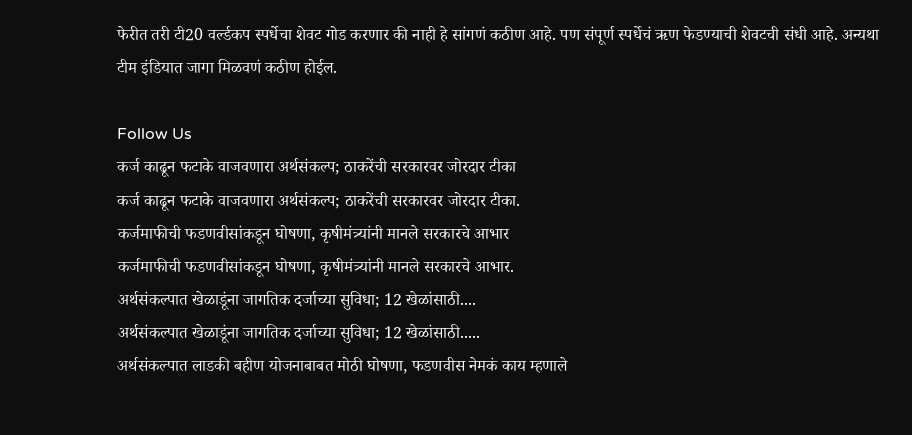फेरीत तरी टी20 वर्ल्डकप स्पर्धेचा शेवट गोड करणार की नाही हे सांगणं कठीण आहे. पण संपूर्ण स्पर्धेचं ऋण फेडण्याची शेवटची संधी आहे. अन्यथा टीम इंडियात जागा मिळवणं कठीण होईल.

Follow Us
कर्ज काढून फटाके वाजवणारा अर्थसंकल्प; ठाकरेंची सरकारवर जोरदार टीका
कर्ज काढून फटाके वाजवणारा अर्थसंकल्प; ठाकरेंची सरकारवर जोरदार टीका.
कर्जमाफीची फडणवीसांकडून घोषणा, कृषीमंत्र्यांनी मानले सरकारचे आभार
कर्जमाफीची फडणवीसांकडून घोषणा, कृषीमंत्र्यांनी मानले सरकारचे आभार.
अर्थसंकल्पात खेळाडूंना जागतिक दर्जाच्या सुविधा; 12 खेळांसाठी....
अर्थसंकल्पात खेळाडूंना जागतिक दर्जाच्या सुविधा; 12 खेळांसाठी.....
अर्थसंकल्पात लाडकी बहीण योजनाबाबत मोठी घोषणा, फडणवीस नेमकं काय म्हणाले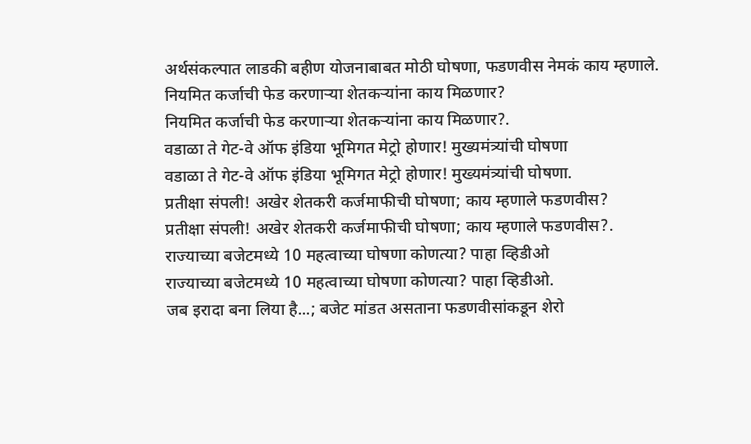अर्थसंकल्पात लाडकी बहीण योजनाबाबत मोठी घोषणा, फडणवीस नेमकं काय म्हणाले.
नियमित कर्जाची फेड करणाऱ्या शेतकऱ्यांना काय मिळणार?
नियमित कर्जाची फेड करणाऱ्या शेतकऱ्यांना काय मिळणार?.
वडाळा ते गेट-वे ऑफ इंडिया भूमिगत मेट्रो होणार! मुख्यमंत्र्यांची घोषणा
वडाळा ते गेट-वे ऑफ इंडिया भूमिगत मेट्रो होणार! मुख्यमंत्र्यांची घोषणा.
प्रतीक्षा संपली! अखेर शेतकरी कर्जमाफीची घोषणा; काय म्हणाले फडणवीस?
प्रतीक्षा संपली! अखेर शेतकरी कर्जमाफीची घोषणा; काय म्हणाले फडणवीस?.
राज्याच्या बजेटमध्ये 10 महत्वाच्या घोषणा कोणत्या? पाहा व्हिडीओ
राज्याच्या बजेटमध्ये 10 महत्वाच्या घोषणा कोणत्या? पाहा व्हिडीओ.
जब इरादा बना लिया है...; बजेट मांडत असताना फडणवीसांकडून शेरो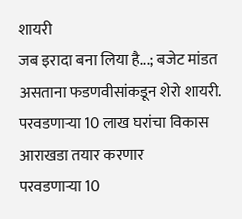शायरी
जब इरादा बना लिया है...; बजेट मांडत असताना फडणवीसांकडून शेरो शायरी.
परवडणाऱ्या 10 लाख घरांचा विकास आराखडा तयार करणार
परवडणाऱ्या 10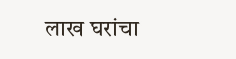लाख घरांचा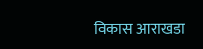विकास आराखडा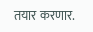तयार करणार.